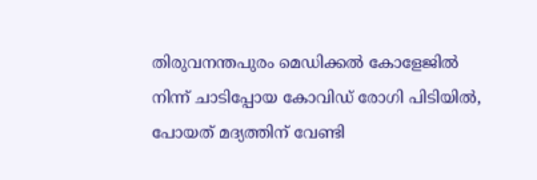തിരുവനന്തപുരം മെഡിക്കൽ കോളേജിൽ നിന്ന് ചാടിപ്പോയ കോവിഡ് രോഗി പിടിയിൽ, പോയത് മദ്യത്തിന് വേണ്ടി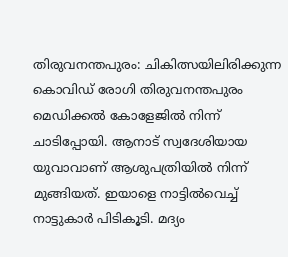തിരുവനന്തപുരം: ചികിത്സയിലിരിക്കുന്ന കൊവിഡ് രോഗി തിരുവനന്തപുരം മെഡിക്കല്‍ കോളേജില്‍ നിന്ന് ചാടിപ്പോയി. ആനാട് സ്വദേശിയായ യുവാവാണ് ആശുപത്രിയില്‍ നിന്ന് മുങ്ങിയത്. ഇയാളെ നാട്ടില്‍വെച്ച്‌ നാട്ടുകാര്‍ പിടികൂടി. മദ്യം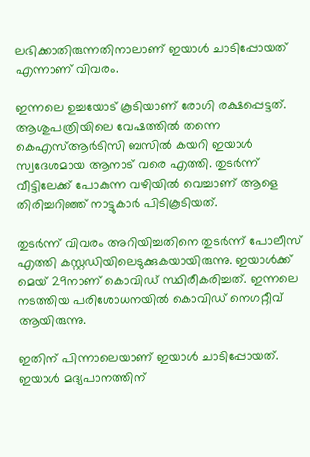ലഭിക്കാതിരുന്നതിനാലാണ് ഇയാള്‍ ചാടിപ്പോയത് എന്നാണ് വിവരം.

ഇന്നലെ ഉച്ചയോട് കൂടിയാണ് രോഗി രക്ഷപ്പെട്ടത്. ആശുപത്രിയിലെ വേഷത്തില്‍ തന്നെ കെഎസ്‌ആര്‍ടിസി ബസില്‍ കയറി ഇയാള്‍ സ്വദേശമായ ആനാട് വരെ എത്തി. തുടര്‍ന്ന് വീട്ടിലേക്ക് പോകുന്ന വഴിയില്‍ വെച്ചാണ് ആളെ തിരിച്ചറിഞ്ഞ് നാട്ടുകാര്‍ പിടികൂടിയത്.

തുടര്‍ന്ന് വിവരം അറിയിച്ചതിനെ തുടര്‍ന്ന് പോലീസ് എത്തി കസ്റ്റഡിയിലെടുക്കുകയായിരുന്നു. ഇയാള്‍ക്ക് മെയ് 29നാണ് കൊവിഡ് സ്ഥിരീകരിച്ചത്. ഇന്നലെ നടത്തിയ പരിശോധനയില്‍ കൊവിഡ് നെഗറ്റീവ് ആയിരുന്നു.

ഇതിന് പിന്നാലെയാണ് ഇയാള്‍ ചാടിപ്പോയത്. ഇയാള്‍ മദ്യപാനത്തിന്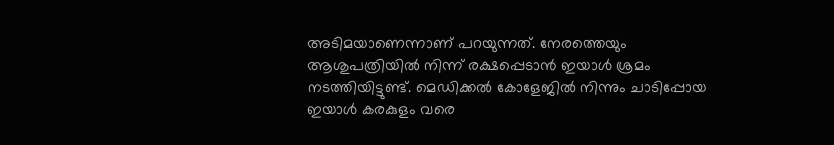അടിമയാണെന്നാണ് പറയുന്നത്. നേരത്തെയും ആശുപത്രിയില്‍ നിന്ന് രക്ഷപ്പെടാന്‍ ഇയാള്‍ ശ്രമം നടത്തിയിട്ടുണ്ട്. മെഡിക്കല്‍ കോളേജില്‍ നിന്നും ചാടിപ്പോയ ഇയാള്‍ കരകുളം വരെ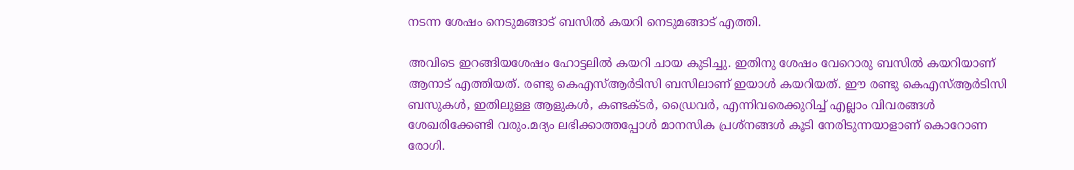നടന്ന ശേഷം നെടുമങ്ങാട് ബസില്‍ കയറി നെടുമങ്ങാട് എത്തി.

അവിടെ ഇറങ്ങിയശേഷം ഹോട്ടലില്‍ കയറി ചായ കുടിച്ചു. ഇതിനു ശേഷം വേറൊരു ബസില്‍ കയറിയാണ് ആനാട് എത്തിയത്. രണ്ടു കെഎസ്‌ആര്‍ടിസി ബസിലാണ് ഇയാള്‍ കയറിയത്. ഈ രണ്ടു കെഎസ്‌ആര്‍ടിസി ബസുകള്‍, ഇതിലുള്ള ആളുകള്‍, കണ്ടക്ടര്‍, ഡ്രൈവര്‍, എന്നിവരെക്കുറിച്ച്‌ എല്ലാം വിവരങ്ങള്‍ ശേഖരിക്കേണ്ടി വരും.മദ്യം ലഭിക്കാത്തപ്പോള്‍ മാനസിക പ്രശ്‌നങ്ങള്‍ കൂടി നേരിടുന്നയാളാണ് കൊറോണ രോഗി.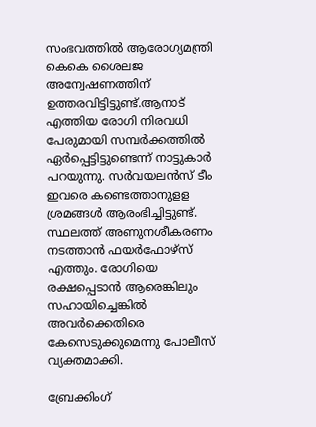സംഭവത്തില്‍ ആരോഗ്യമന്ത്രി കെകെ ശൈലജ അന്വേഷണത്തിന് ഉത്തരവിട്ടിട്ടുണ്ട്.ആനാട് എത്തിയ രോഗി നിരവധി പേരുമായി സമ്പര്‍ക്കത്തില്‍ ഏര്‍പ്പെട്ടിട്ടുണ്ടെന്ന് നാട്ടുകാര്‍ പറയുന്നു. സര്‍വയലന്‍സ് ടീം ഇവരെ കണ്ടെത്താനുളള ശ്രമങ്ങള്‍ ആരംഭിച്ചിട്ടുണ്ട്. സ്ഥലത്ത് അണുനശീകരണം നടത്താന്‍ ഫയര്‍ഫോഴ്‌സ് എത്തും. രോഗിയെ രക്ഷപ്പെടാന്‍ ആരെങ്കിലും സഹായിച്ചെങ്കില്‍ അവര്‍ക്കെതിരെ കേസെടുക്കുമെന്നു പോലീസ് വ്യക്തമാക്കി.

ബ്രേക്കിംഗ്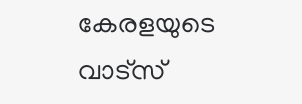കേരളയുടെ വാട്സ്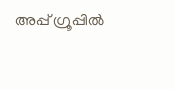അപ്പ് ഗ്രൂപ്പിൽ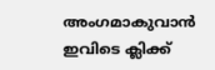അംഗമാകുവാൻ ഇവിടെ ക്ലിക്ക്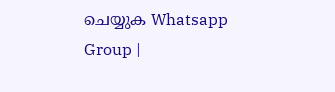ചെയ്യുക Whatsapp Group |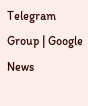Telegram Group | Google News